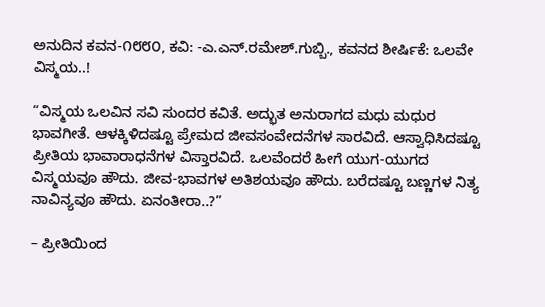ಅನುದಿನ ಕವನ-೧೮೮೦, ಕವಿ: -ಎ.ಎನ್.ರಮೇಶ್.ಗುಬ್ಬಿ., ಕವನದ ಶೀರ್ಷಿಕೆ: ಒಲವೇ ವಿಸ್ಮಯ..!

“ವಿಸ್ಮಯ ಒಲವಿನ ಸವಿ ಸುಂದರ ಕವಿತೆ. ಅದ್ಭುತ ಅನುರಾಗದ ಮಧು ಮಧುರ ಭಾವಗೀತೆ. ಆಳಕ್ಕಿಳಿದಷ್ಟೂ ಪ್ರೇಮದ ಜೀವಸಂವೇದನೆಗಳ ಸಾರವಿದೆ. ಆಸ್ವಾಧಿಸಿದಷ್ಟೂ ಪ್ರೀತಿಯ ಭಾವಾರಾಧನೆಗಳ ವಿಸ್ತಾರವಿದೆ. ಒಲವೆಂದರೆ ಹೀಗೆ ಯುಗ-ಯುಗದ ವಿಸ್ಮಯವೂ ಹೌದು. ಜೀವ-ಭಾವಗಳ ಅತಿಶಯವೂ ಹೌದು. ಬರೆದಷ್ಟೂ ಬಣ್ಣಗಳ ನಿತ್ಯ ನಾವಿನ್ಯವೂ ಹೌದು. ಏನಂತೀರಾ..?”

– ಪ್ರೀತಿಯಿಂದ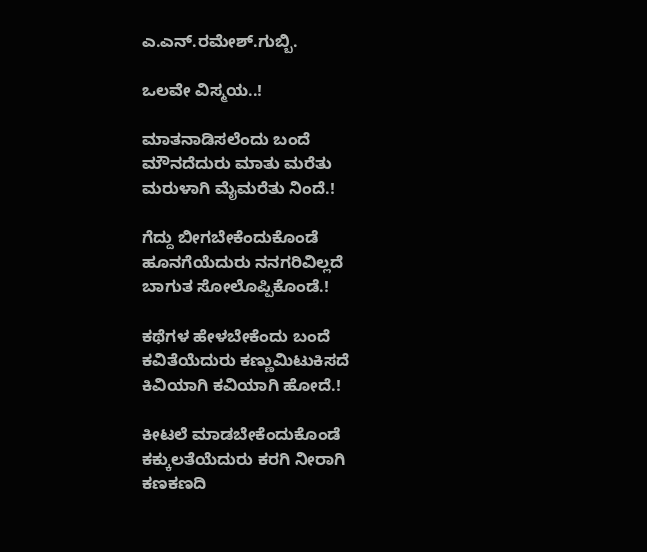ಎ.ಎನ್.ರಮೇಶ್.ಗುಬ್ಬಿ.

ಒಲವೇ ವಿಸ್ಮಯ..!

ಮಾತನಾಡಿಸಲೆಂದು ಬಂದೆ
ಮೌನದೆದುರು ಮಾತು ಮರೆತು
ಮರುಳಾಗಿ ಮೈಮರೆತು ನಿಂದೆ.!

ಗೆದ್ದು ಬೀಗಬೇಕೆಂದುಕೊಂಡೆ
ಹೂನಗೆಯೆದುರು ನನಗರಿವಿಲ್ಲದೆ
ಬಾಗುತ ಸೋಲೊಪ್ಪಿಕೊಂಡೆ.!

ಕಥೆಗಳ ಹೇಳಬೇಕೆಂದು ಬಂದೆ
ಕವಿತೆಯೆದುರು ಕಣ್ಣುಮಿಟುಕಿಸದೆ
ಕಿವಿಯಾಗಿ ಕವಿಯಾಗಿ ಹೋದೆ.!

ಕೀಟಲೆ ಮಾಡಬೇಕೆಂದುಕೊಂಡೆ
ಕಕ್ಕುಲತೆಯೆದುರು ಕರಗಿ ನೀರಾಗಿ
ಕಣಕಣದಿ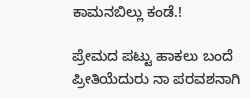ಕಾಮನಬಿಲ್ಲು ಕಂಡೆ.!

ಪ್ರೇಮದ ಪಟ್ಟು ಹಾಕಲು ಬಂದೆ
ಪ್ರೀತಿಯೆದುರು ನಾ ಪರವಶನಾಗಿ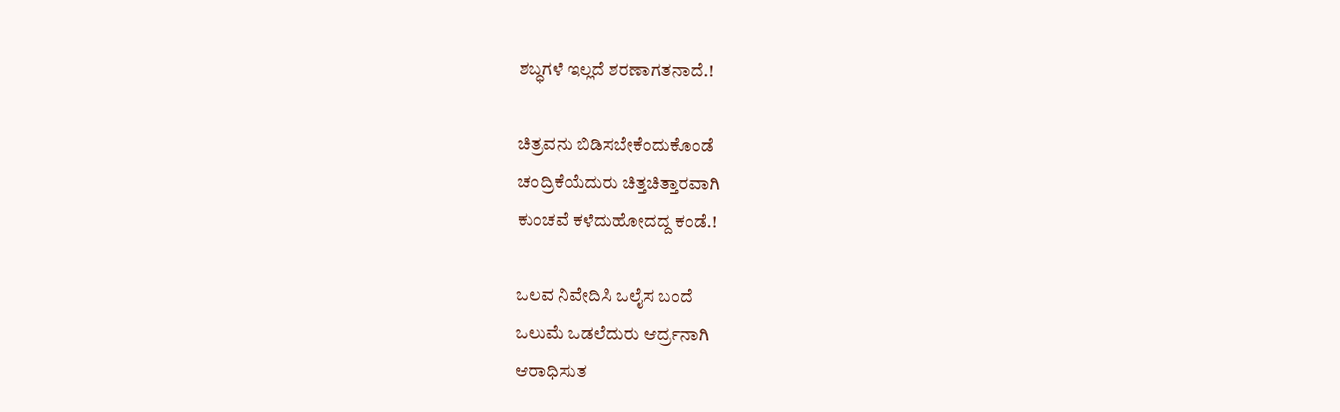ಶಬ್ಧಗಳೆ ಇಲ್ಲದೆ ಶರಣಾಗತನಾದೆ.!

ಚಿತ್ರವನು ಬಿಡಿಸಬೇಕೆಂದುಕೊಂಡೆ
ಚಂದ್ರಿಕೆಯೆದುರು ಚಿತ್ತಚಿತ್ತಾರವಾಗಿ
ಕುಂಚವೆ ಕಳೆದುಹೋದದ್ದ ಕಂಡೆ.!

ಒಲವ ನಿವೇದಿಸಿ ಒಲೈಸ ಬಂದೆ
ಒಲುಮೆ ಒಡಲೆದುರು ಆರ್ದ್ರನಾಗಿ
ಆರಾಧಿಸುತ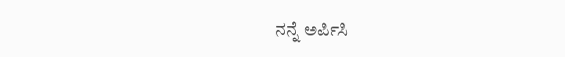ನನ್ನೆ ಅರ್ಪಿಸಿ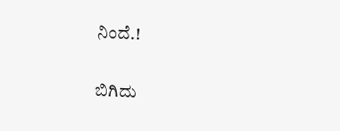ನಿಂದೆ.!

ಬಿಗಿದು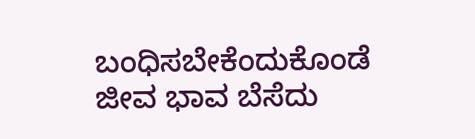ಬಂಧಿಸಬೇಕೆಂದುಕೊಂಡೆ
ಜೀವ ಭಾವ ಬೆಸೆದು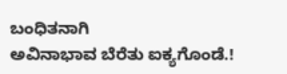ಬಂಧಿತನಾಗಿ
ಅವಿನಾಭಾವ ಬೆರೆತು ಐಕ್ಯಗೊಂಡೆ.!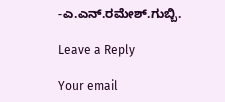-ಎ.ಎನ್.ರಮೇಶ್.ಗುಬ್ಬಿ.

Leave a Reply

Your email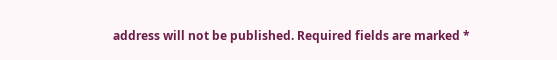address will not be published. Required fields are marked *